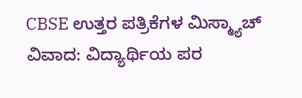CBSE ಉತ್ತರ ಪತ್ರಿಕೆಗಳ ಮಿಸ್ಮ್ಯಾಚ್ ವಿವಾದ: ವಿದ್ಯಾರ್ಥಿಯ ಪರ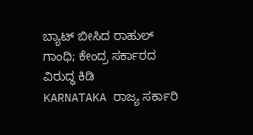ಬ್ಯಾಟ್ ಬೀಸಿದ ರಾಹುಲ್ ಗಾಂಧಿ; ಕೇಂದ್ರ ಸರ್ಕಾರದ ವಿರುದ್ಧ ಕಿಡಿ
KARNATAKA ರಾಜ್ಯ ಸರ್ಕಾರಿ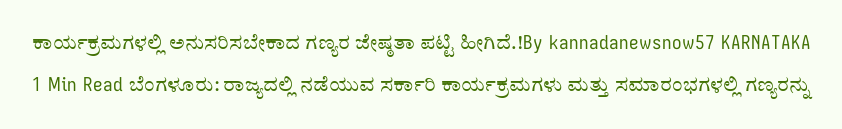ಕಾರ್ಯಕ್ರಮಗಳಲ್ಲಿ ಅನುಸರಿಸಬೇಕಾದ ಗಣ್ಯರ ಜೇಷ್ಠತಾ ಪಟ್ಟಿ ಹೀಗಿದೆ.!By kannadanewsnow57 KARNATAKA 1 Min Read ಬೆಂಗಳೂರು: ರಾಜ್ಯದಲ್ಲಿ ನಡೆಯುವ ಸರ್ಕಾರಿ ಕಾರ್ಯಕ್ರಮಗಳು ಮತ್ತು ಸಮಾರಂಭಗಳಲ್ಲಿ ಗಣ್ಯರನ್ನು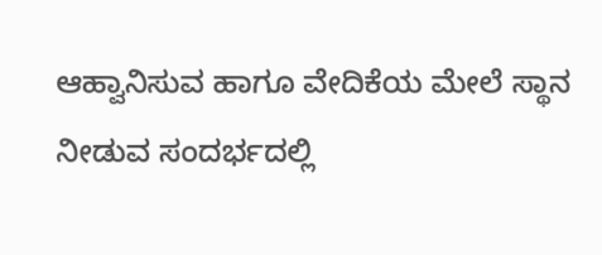ಆಹ್ವಾನಿಸುವ ಹಾಗೂ ವೇದಿಕೆಯ ಮೇಲೆ ಸ್ಥಾನ ನೀಡುವ ಸಂದರ್ಭದಲ್ಲಿ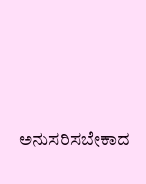ಅನುಸರಿಸಬೇಕಾದ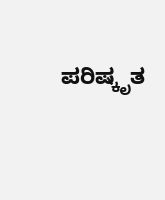ಪರಿಷ್ಕೃತ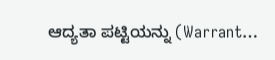ಆದ್ಯತಾ ಪಟ್ಟಿಯನ್ನು (Warrant…